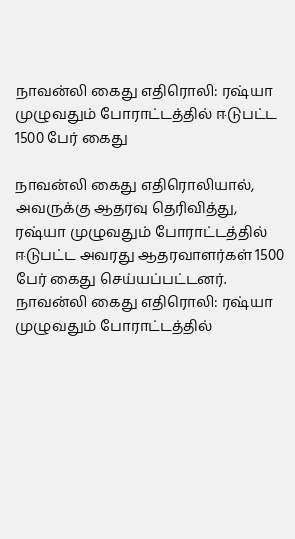நாவன்லி கைது எதிரொலி: ரஷ்யா முழுவதும் போராட்டத்தில் ஈடுபட்ட 1500 பேர் கைது

நாவன்லி கைது எதிரொலியால், அவருக்கு ஆதரவு தெரிவித்து, ரஷ்யா முழுவதும் போராட்டத்தில் ஈடுபட்ட அவரது ஆதரவாளர்கள் 1500 பேர் கைது செய்யப்பட்டனர்.
நாவன்லி கைது எதிரொலி: ரஷ்யா முழுவதும் போராட்டத்தில்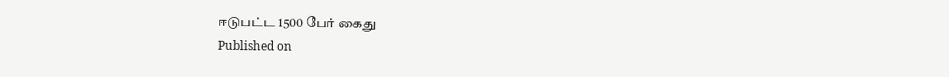ஈடுபட்ட 1500 பேர் கைது
Published on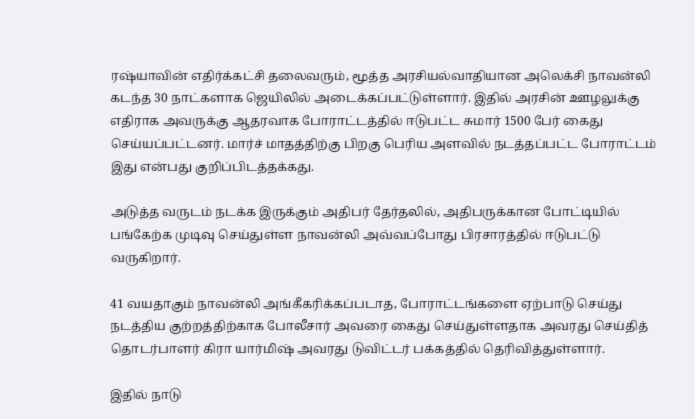ரஷ்யாவின் எதிர்க்கட்சி தலைவரும், மூத்த அரசியல்வாதியான அலெக்சி நாவன்லி கடந்த 30 நாட்களாக ஜெயிலில் அடைக்கப்பட்டுள்ளார். இதில் அரசின் ஊழலுக்கு எதிராக அவருக்கு ஆதரவாக போராட்டத்தில் ஈடுபட்ட சுமார் 1500 பேர் கைது செய்யப்பட்டனர். மார்ச் மாதத்திற்கு பிறகு பெரிய அளவில் நடத்தப்பட்ட போராட்டம் இது என்பது குறிப்பிடத்தக்கது.

அடுத்த வருடம் நடக்க இருக்கும் அதிபர் தேர்தலில், அதிபருக்கான போட்டியில் பங்கேற்க முடிவு செய்துள்ள நாவன்லி அவ்வப்போது பிரசாரத்தில் ஈடுபட்டு வருகிறார்.

41 வயதாகும் நாவன்லி அங்கீகரிக்கப்படாத, போராட்டங்களை ஏற்பாடு செய்து நடத்திய குற்றத்திற்காக போலீசார் அவரை கைது செய்துள்ளதாக அவரது செய்தித் தொடர்பாளர் கிரா யார்மிஷ் அவரது டுவிட்டர் பக்கத்தில் தெரிவித்துள்ளார்.

இதில் நாடு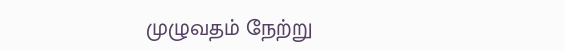முழுவதம் நேற்று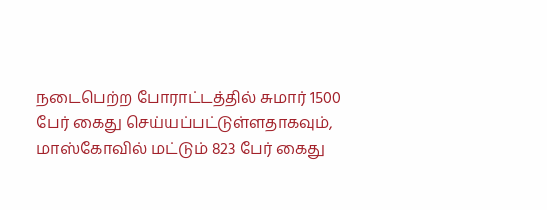நடைபெற்ற போராட்டத்தில் சுமார் 1500 பேர் கைது செய்யப்பட்டுள்ளதாகவும், மாஸ்கோவில் மட்டும் 823 பேர் கைது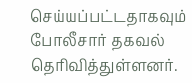செய்யப்பட்டதாகவும் போலீசார் தகவல் தெரிவித்துள்ளனர்.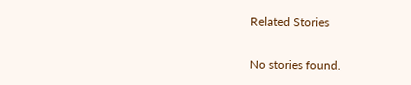Related Stories

No stories found.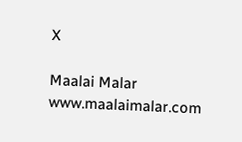X

Maalai Malar
www.maalaimalar.com